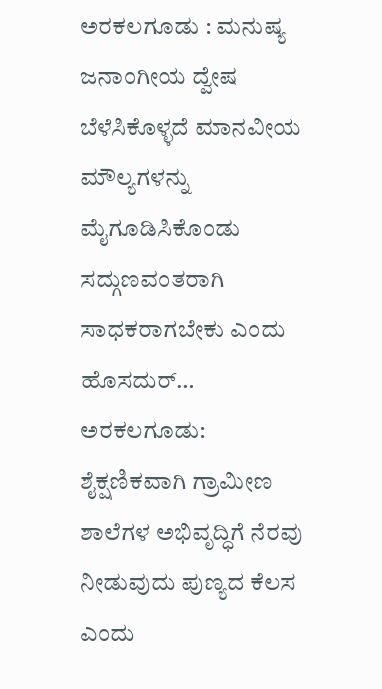ಅರಕಲಗೂಡು : ಮನುಷ್ಯ ಜನಾಂಗೀಯ ದ್ವೇಷ ಬೆಳೆಸಿಕೊಳ್ಳದೆ ಮಾನವೀಯ ಮೌಲ್ಯಗಳನ್ನು ಮೈಗೂಡಿಸಿಕೊಂಡು ಸದ್ಗುಣವಂತರಾಗಿ ಸಾಧಕರಾಗಬೇಕು ಎಂದು ಹೊಸದುರ್…
ಅರಕಲಗೂಡು: ಶೈಕ್ಷಣಿಕವಾಗಿ ಗ್ರಾಮೀಣ ಶಾಲೆಗಳ ಅಭಿವೃದ್ಧಿಗೆ ನೆರವು ನೀಡುವುದು ಪುಣ್ಯದ ಕೆಲಸ ಎಂದು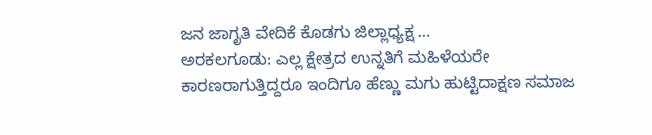ಜನ ಜಾಗೃತಿ ವೇದಿಕೆ ಕೊಡಗು ಜಿಲ್ಲಾಧ್ಯಕ್ಷ …
ಅರಕಲಗೂಡು: ಎಲ್ಲ ಕ್ಷೇತ್ರದ ಉನ್ನತಿಗೆ ಮಹಿಳೆಯರೇ ಕಾರಣರಾಗುತ್ತಿದ್ದರೂ ಇಂದಿಗೂ ಹೆಣ್ಣು ಮಗು ಹುಟ್ಟಿದಾಕ್ಷಣ ಸಮಾಜ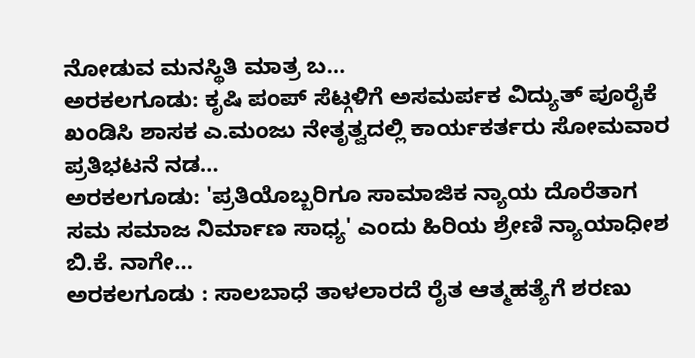ನೋಡುವ ಮನಸ್ಥಿತಿ ಮಾತ್ರ ಬ…
ಅರಕಲಗೂಡು: ಕೃಷಿ ಪಂಪ್ ಸೆಟ್ಗಳಿಗೆ ಅಸಮರ್ಪಕ ವಿದ್ಯುತ್ ಪೂರೈಕೆ ಖಂಡಿಸಿ ಶಾಸಕ ಎ.ಮಂಜು ನೇತೃತ್ವದಲ್ಲಿ ಕಾರ್ಯಕರ್ತರು ಸೋಮವಾರ ಪ್ರತಿಭಟನೆ ನಡ…
ಅರಕಲಗೂಡು: 'ಪ್ರತಿಯೊಬ್ಬರಿಗೂ ಸಾಮಾಜಿಕ ನ್ಯಾಯ ದೊರೆತಾಗ ಸಮ ಸಮಾಜ ನಿರ್ಮಾಣ ಸಾಧ್ಯ' ಎಂದು ಹಿರಿಯ ಶ್ರೇಣಿ ನ್ಯಾಯಾಧೀಶ ಬಿ.ಕೆ. ನಾಗೇ…
ಅರಕಲಗೂಡು : ಸಾಲಬಾಧೆ ತಾಳಲಾರದೆ ರೈತ ಆತ್ಮಹತ್ಯೆಗೆ ಶರಣು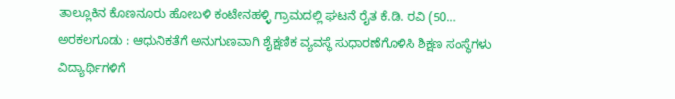ತಾಲ್ಲೂಕಿನ ಕೊಣನೂರು ಹೋಬಳಿ ಕಂಟೇನಹಳ್ಳಿ ಗ್ರಾಮದಲ್ಲಿ ಘಟನೆ ರೈತ ಕೆ.ಡಿ. ರವಿ (50…
ಅರಕಲಗೂಡು : ಆಧುನಿಕತೆಗೆ ಅನುಗುಣವಾಗಿ ಶೈಕ್ಷಣಿಕ ವ್ಯವಸ್ಥೆ ಸುಧಾರಣೆಗೊಳಿಸಿ ಶಿಕ್ಷಣ ಸಂಸ್ಥೆಗಳು ವಿದ್ಯಾರ್ಥಿಗಳಿಗೆ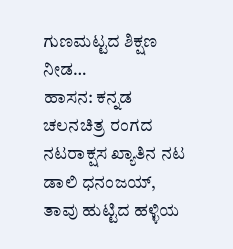ಗುಣಮಟ್ಟದ ಶಿಕ್ಷಣ ನೀಡ…
ಹಾಸನ: ಕನ್ನಡ ಚಲನಚಿತ್ರ ರಂಗದ ನಟರಾಕ್ಷಸ ಖ್ಯಾತಿನ ನಟ ಡಾಲಿ ಧನಂಜಯ್, ತಾವು ಹುಟ್ಟಿದ ಹಳ್ಳಿಯ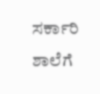ಸರ್ಕಾರಿ ಶಾಲೆಗೆ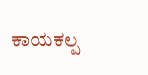ಕಾಯಕಲ್ಪ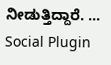ನೀಡುತ್ತಿದ್ದಾರೆ. …
Social Plugin